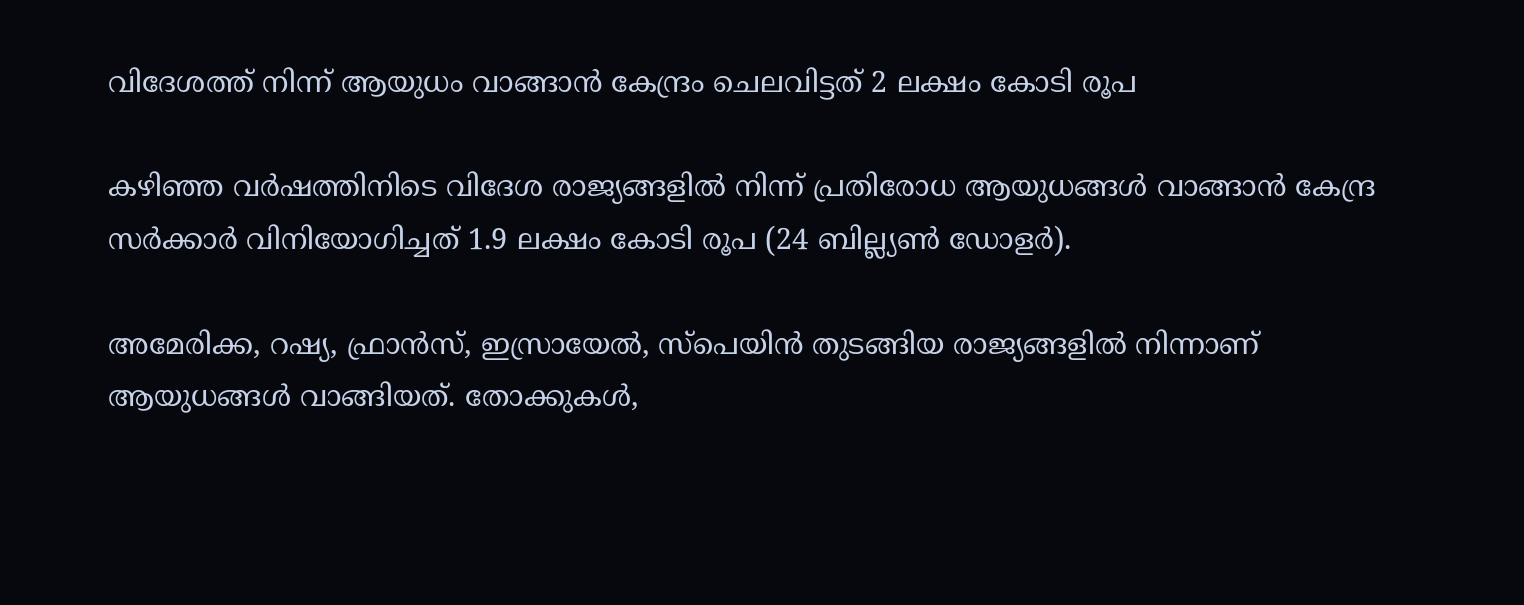വിദേശത്ത് നിന്ന് ആയുധം വാങ്ങാന്‍ കേന്ദ്രം ചെലവിട്ടത് 2 ലക്ഷം കോടി രൂപ

കഴിഞ്ഞ വര്‍ഷത്തിനിടെ വിദേശ രാജ്യങ്ങളില്‍ നിന്ന് പ്രതിരോധ ആയുധങ്ങള്‍ വാങ്ങാന്‍ കേന്ദ്ര സര്‍ക്കാര്‍ വിനിയോഗിച്ചത് 1.9 ലക്ഷം കോടി രൂപ (24 ബില്ല്യണ്‍ ഡോളര്‍).

അമേരിക്ക, റഷ്യ, ഫ്രാന്‍സ്, ഇസ്രായേല്‍, സ്പെയിന്‍ തുടങ്ങിയ രാജ്യങ്ങളില്‍ നിന്നാണ് ആയുധങ്ങള്‍ വാങ്ങിയത്. തോക്കുകള്‍,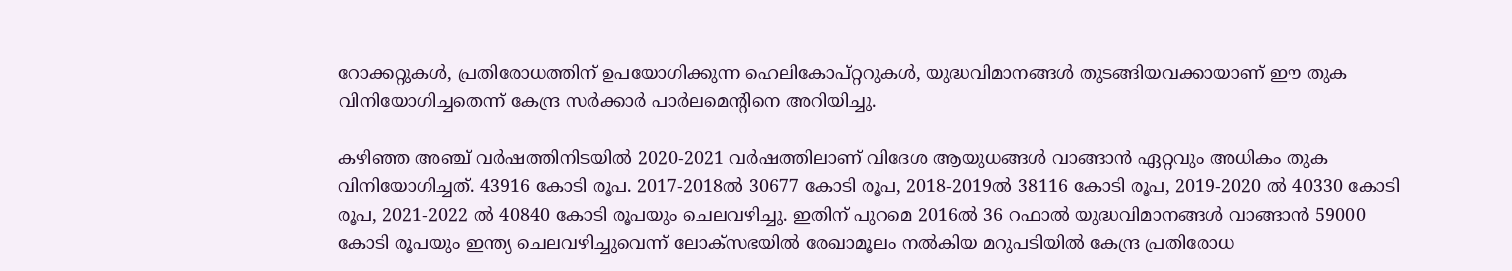റോക്കറ്റുകള്‍, പ്രതിരോധത്തിന് ഉപയോഗിക്കുന്ന ഹെലികോപ്റ്ററുകള്‍, യുദ്ധവിമാനങ്ങള്‍ തുടങ്ങിയവക്കായാണ് ഈ തുക വിനിയോഗിച്ചതെന്ന് കേന്ദ്ര സര്‍ക്കാര്‍ പാര്‍ലമെന്‍റിനെ അറിയിച്ചു.

കഴിഞ്ഞ അഞ്ച് വര്‍ഷത്തിനിടയില്‍ 2020-2021 വര്‍ഷത്തിലാണ് വിദേശ ആയുധങ്ങള്‍ വാങ്ങാന്‍ ഏറ്റവും അധികം തുക വിനിയോഗിച്ചത്. 43916 കോടി രൂപ. 2017-2018ല്‍ 30677 കോടി രൂപ, 2018-2019ല്‍ 38116 കോടി രൂപ, 2019-2020 ല്‍ 40330 കോടി രൂപ, 2021-2022 ല്‍ 40840 കോടി രൂപയും ചെലവഴിച്ചു. ഇതിന് പുറമെ 2016ല്‍ 36 റഫാല്‍ യുദ്ധവിമാനങ്ങള്‍ വാങ്ങാന്‍ 59000 കോടി രൂപയും ഇന്ത്യ ചെലവഴിച്ചുവെന്ന് ലോക്സഭയില്‍ രേഖാമൂലം നല്‍കിയ മറുപടിയില്‍ കേന്ദ്ര പ്രതിരോധ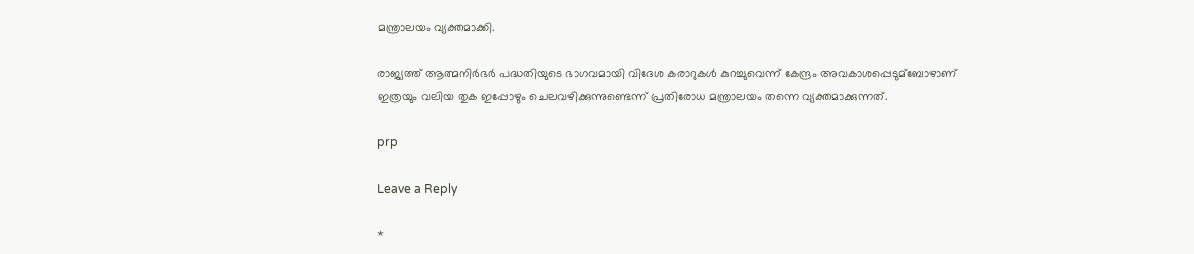മന്ത്രാലയം വ്യക്തമാക്കി.

രാജ്യത്ത് ആത്മനിര്‍ഭര്‍ പദ്ധതിയുടെ ഭാഗവമായി വിദേശ കരാറുകള്‍ കുറച്ചുവെന്ന് കേന്ദ്രം അവകാശപ്പെടുമ്ബോഴാണ് ഇത്രയും വലിയ തുക ഇപ്പോഴും ചെലവഴിക്കുന്നുണ്ടെന്ന് പ്രതിരോധ മന്ത്രാലയം തന്നെ വ്യക്തമാക്കുന്നത്.

prp

Leave a Reply

*